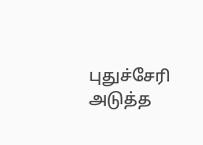புதுச்சேரி அடுத்த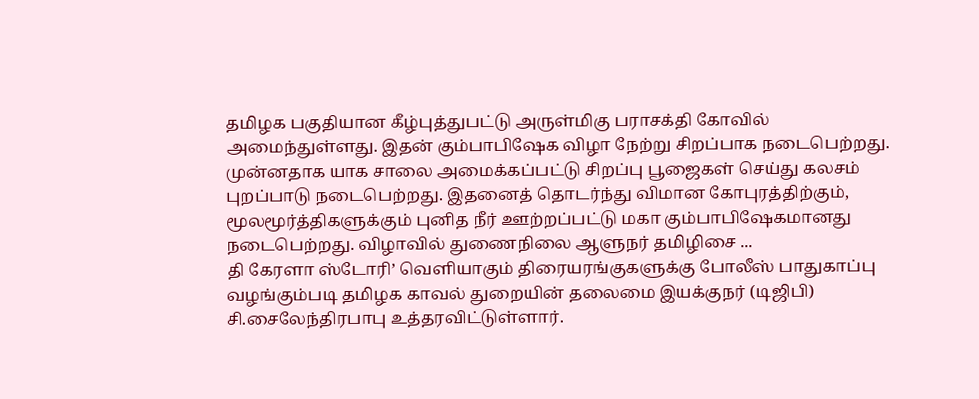தமிழக பகுதியான கீழ்புத்துபட்டு அருள்மிகு பராசக்தி கோவில் அமைந்துள்ளது. இதன் கும்பாபிஷேக விழா நேற்று சிறப்பாக நடைபெற்றது. முன்னதாக யாக சாலை அமைக்கப்பட்டு சிறப்பு பூஜைகள் செய்து கலசம் புறப்பாடு நடைபெற்றது. இதனைத் தொடர்ந்து விமான கோபுரத்திற்கும், மூலமூர்த்திகளுக்கும் புனித நீர் ஊற்றப்பட்டு மகா கும்பாபிஷேகமானது நடைபெற்றது. விழாவில் துணைநிலை ஆளுநர் தமிழிசை ...
தி கேரளா ஸ்டோரி’ வெளியாகும் திரையரங்குகளுக்கு போலீஸ் பாதுகாப்பு வழங்கும்படி தமிழக காவல் துறையின் தலைமை இயக்குநர் (டிஜிபி) சி.சைலேந்திரபாபு உத்தரவிட்டுள்ளார்.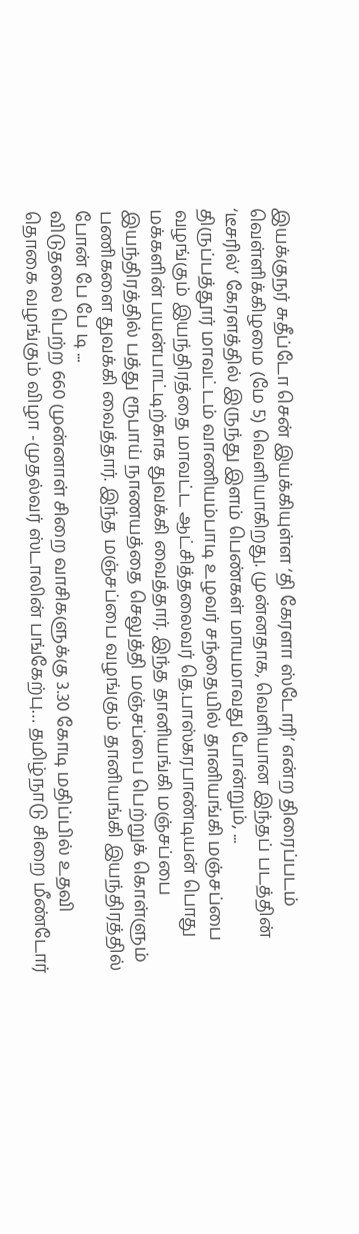இயக்குநர் சுதீப்டோ சென் இயக்கியுள்ள ‘தி கேரளா ஸ்டோரி’ என்ற திரைப்படம் வெள்ளிக்கிழமை (மே 5) வெளியாகிறது. முன்னதாக, வெளியான இந்தப் படத்தின் ‘டீசரில்’ கேரளத்தில் இருந்து இளம் பெண்கள் மாயமாவது போன்றும், ...
திருப்பத்தூர் மாவட்டம் வாணியம்பாடி உழவர் சந்தையில் தானியங்கி மஞ்சப்பை வழங்கும் இயந்திரத்தை மாவட்ட ஆட்சித்தலைவர் தெ.பாஸ்கரபாண்டியன் பொது மக்களின் பயன்பாட்டிற்காக துவக்கி வைத்தார். இந்த தானியங்கி மஞ்சப்பை இயந்திரத்தில் பத்து ரூபாய் நாணயத்தை செலுத்தி மஞ்சப்பை பெற்றுக் கொள்ளும் பணிகளை துவக்கி வைத்தார். இந்த மஞ்சப்பை வழங்கும் தானியங்கி இயந்திரத்தில் போன் பே பே டி ...
விடுதலை பெற்ற 660 முன்னாள் சிறை வாசிகளுக்கு 3.30 கோடி மதிப்பில் உதவி தொகை வழங்கும் விழா -முதல்வர் ஸ்டாலின் பங்கேற்பு… தமிழ்நாடு சிறை மீண்டோர்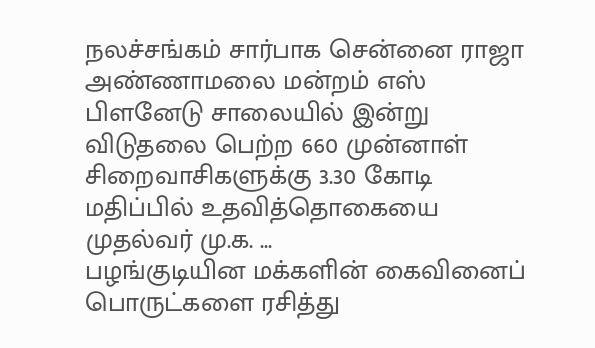நலச்சங்கம் சார்பாக சென்னை ராஜா அண்ணாமலை மன்றம் எஸ் பிளனேடு சாலையில் இன்று விடுதலை பெற்ற 660 முன்னாள் சிறைவாசிகளுக்கு 3.30 கோடி மதிப்பில் உதவித்தொகையை முதல்வர் மு.க. ...
பழங்குடியின மக்களின் கைவினைப் பொருட்களை ரசித்து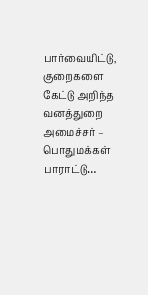பார்வையிட்டு, குறைகளை கேட்டு அறிந்த வனத்துறை அமைச்சர் – பொதுமக்கள் பாராட்டு…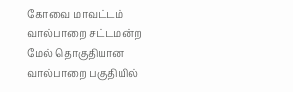கோவை மாவட்டம் வால்பாறை சட்டமன்ற மேல் தொகுதியான வால்பாறை பகுதியில்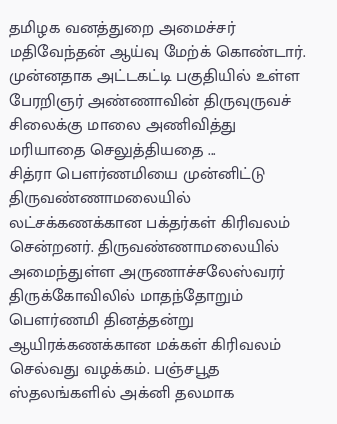தமிழக வனத்துறை அமைச்சர் மதிவேந்தன் ஆய்வு மேற்க் கொண்டார். முன்னதாக அட்டகட்டி பகுதியில் உள்ள பேரறிஞர் அண்ணாவின் திருவுருவச் சிலைக்கு மாலை அணிவித்து மரியாதை செலுத்தியதை ...
சித்ரா பௌர்ணமியை முன்னிட்டு திருவண்ணாமலையில் லட்சக்கணக்கான பக்தர்கள் கிரிவலம் சென்றனர். திருவண்ணாமலையில் அமைந்துள்ள அருணாச்சலேஸ்வரர் திருக்கோவிலில் மாதந்தோறும் பௌர்ணமி தினத்தன்று ஆயிரக்கணக்கான மக்கள் கிரிவலம் செல்வது வழக்கம். பஞ்சபூத ஸ்தலங்களில் அக்னி தலமாக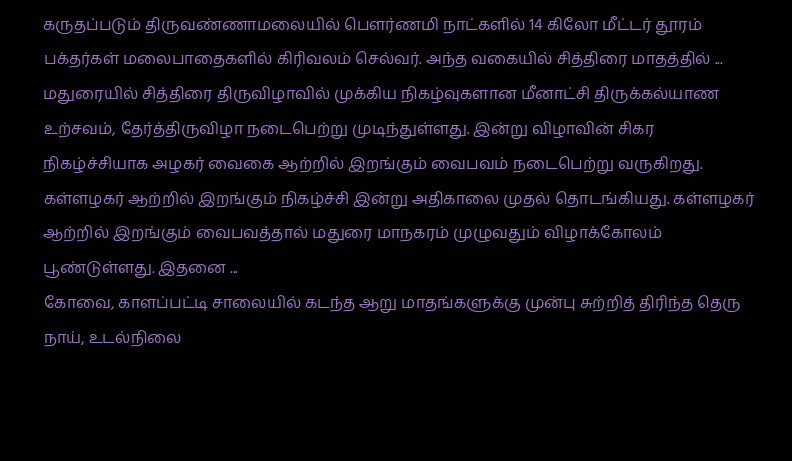கருதப்படும் திருவண்ணாமலையில் பௌர்ணமி நாட்களில் 14 கிலோ மீட்டர் தூரம் பக்தர்கள் மலைபாதைகளில் கிரிவலம் செல்வர். அந்த வகையில் சித்திரை மாதத்தில் ...
மதுரையில் சித்திரை திருவிழாவில் முக்கிய நிகழ்வுகளான மீனாட்சி திருக்கல்யாண உற்சவம், தேர்த்திருவிழா நடைபெற்று முடிந்துள்ளது. இன்று விழாவின் சிகர நிகழ்ச்சியாக அழகர் வைகை ஆற்றில் இறங்கும் வைபவம் நடைபெற்று வருகிறது. கள்ளழகர் ஆற்றில் இறங்கும் நிகழ்ச்சி இன்று அதிகாலை முதல் தொடங்கியது. கள்ளழகர் ஆற்றில் இறங்கும் வைபவத்தால் மதுரை மாநகரம் முழுவதும் விழாக்கோலம் பூண்டுள்ளது. இதனை ...
கோவை, காளப்பட்டி சாலையில் கடந்த ஆறு மாதங்களுக்கு முன்பு சுற்றித் திரிந்த தெரு நாய், உடல்நிலை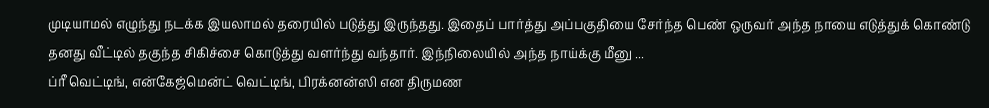முடியாமல் எழுந்து நடக்க இயலாமல் தரையில் படுத்து இருந்தது. இதைப் பார்த்து அப்பகுதியை சேர்ந்த பெண் ஒருவர் அந்த நாயை எடுத்துக் கொண்டு தனது வீட்டில் தகுந்த சிகிச்சை கொடுத்து வளர்ந்து வந்தார். இந்நிலையில் அந்த நாய்க்கு மீனு ...
ப்ரீ வெட்டிங், என்கேஜ்மென்ட் வெட்டிங், பிரக்னன்ஸி என திருமண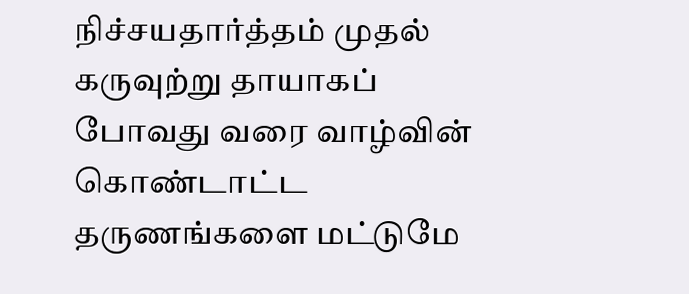நிச்சயதார்த்தம் முதல் கருவுற்று தாயாகப் போவது வரை வாழ்வின் கொண்டாட்ட தருணங்களை மட்டுமே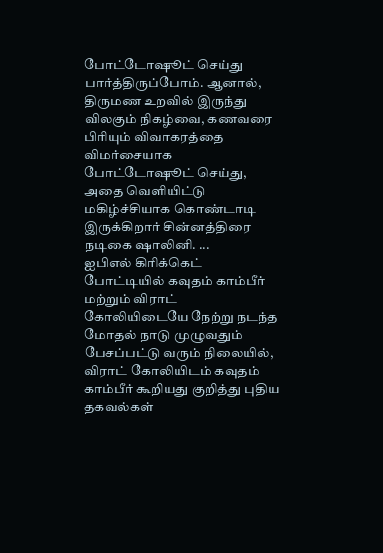போட்டோஷூட் செய்து பார்த்திருப்போம். ஆனால், திருமண உறவில் இருந்து விலகும் நிகழ்வை, கணவரை பிரியும் விவாகரத்தை விமர்சையாக போட்டோஷூட் செய்து, அதை வெளியிட்டு மகிழ்ச்சியாக கொண்டாடி இருக்கிறார் சின்னத்திரை நடிகை ஷாலினி. ...
ஐபிஎல் கிரிக்கெட் போட்டியில் கவுதம் காம்பீர் மற்றும் விராட் கோலியிடையே நேற்று நடந்த மோதல் நாடு முழுவதும் பேசப்பட்டு வரும் நிலையில், விராட் கோலியிடம் கவுதம் காம்பீர் கூறியது குறித்து புதிய தகவல்கள்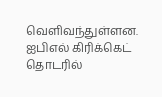வெளிவந்துள்ளன. ஐபிஎல் கிரிக்கெட் தொடரில்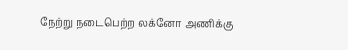நேற்று நடைபெற்ற லக்னோ அணிக்கு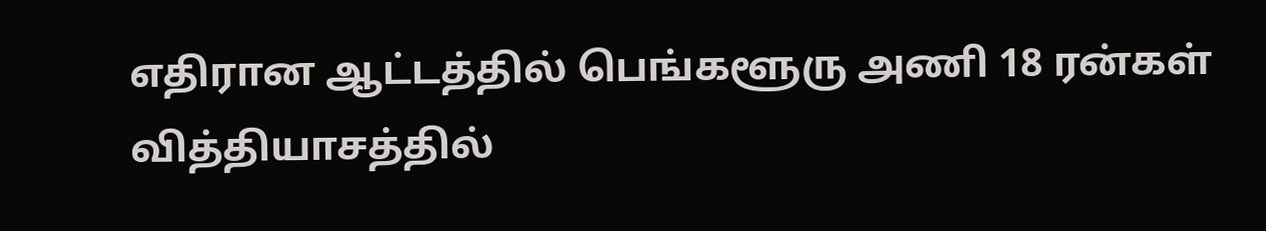எதிரான ஆட்டத்தில் பெங்களூரு அணி 18 ரன்கள் வித்தியாசத்தில்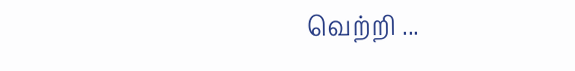வெற்றி ...